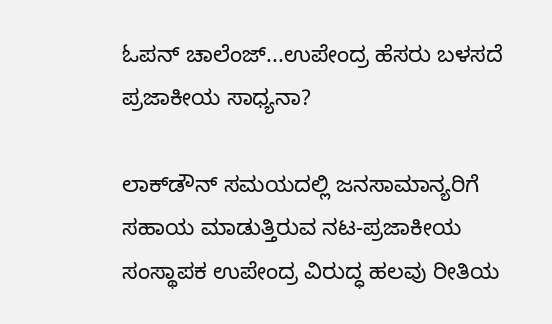ಓಪನ್ ಚಾಲೆಂಜ್...ಉಪೇಂದ್ರ ಹೆಸರು ಬಳಸದೆ ಪ್ರಜಾಕೀಯ ಸಾಧ್ಯನಾ?

ಲಾಕ್‌ಡೌನ್ ಸಮಯದಲ್ಲಿ ಜನಸಾಮಾನ್ಯರಿಗೆ ಸಹಾಯ ಮಾಡುತ್ತಿರುವ ನಟ-ಪ್ರಜಾಕೀಯ ಸಂಸ್ಥಾಪಕ ಉಪೇಂದ್ರ ವಿರುದ್ಧ ಹಲವು ರೀತಿಯ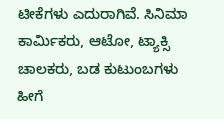ಟೀಕೆಗಳು ಎದುರಾಗಿವೆ. ಸಿನಿಮಾ ಕಾರ್ಮಿಕರು, ಆಟೋ, ಟ್ಯಾಕ್ಸಿ ಚಾಲಕರು, ಬಡ ಕುಟುಂಬಗಳು ಹೀಗೆ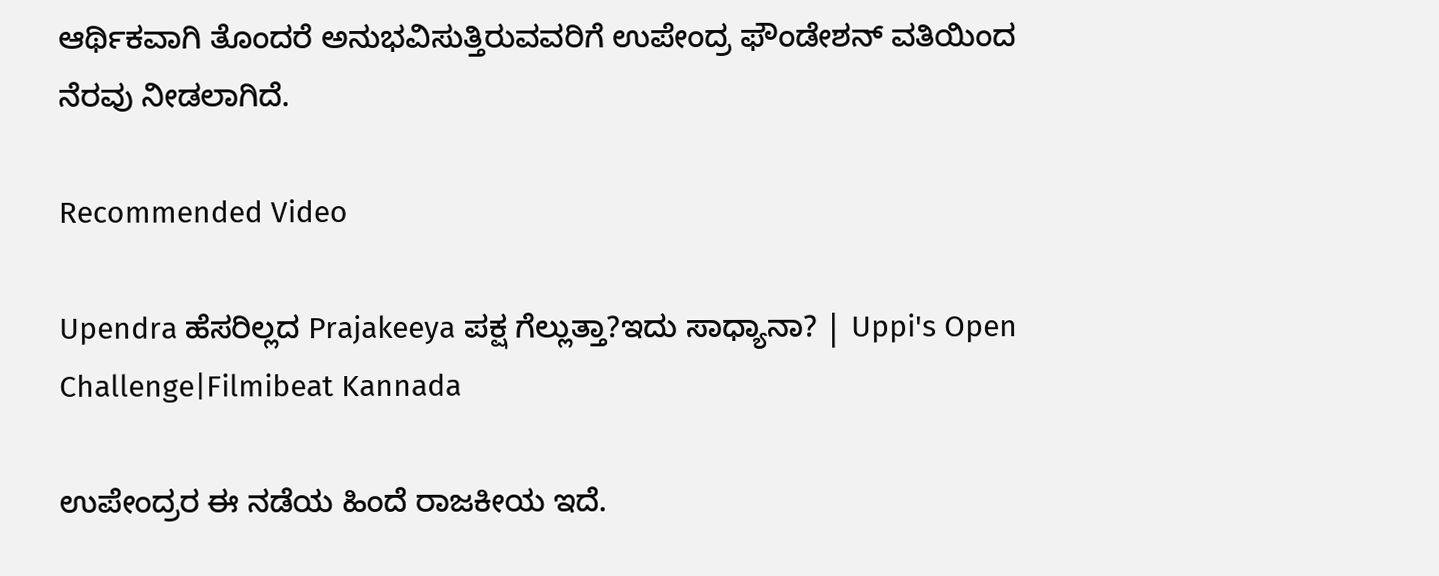ಆರ್ಥಿಕವಾಗಿ ತೊಂದರೆ ಅನುಭವಿಸುತ್ತಿರುವವರಿಗೆ ಉಪೇಂದ್ರ ಫೌಂಡೇಶನ್ ವತಿಯಿಂದ ನೆರವು ನೀಡಲಾಗಿದೆ.

Recommended Video

Upendra ಹೆಸರಿಲ್ಲದ Prajakeeya ಪಕ್ಷ ಗೆಲ್ಲುತ್ತಾ?ಇದು ಸಾಧ್ಯಾನಾ? | Uppi's Open Challenge|Filmibeat Kannada

ಉಪೇಂದ್ರರ ಈ ನಡೆಯ ಹಿಂದೆ ರಾಜಕೀಯ ಇದೆ.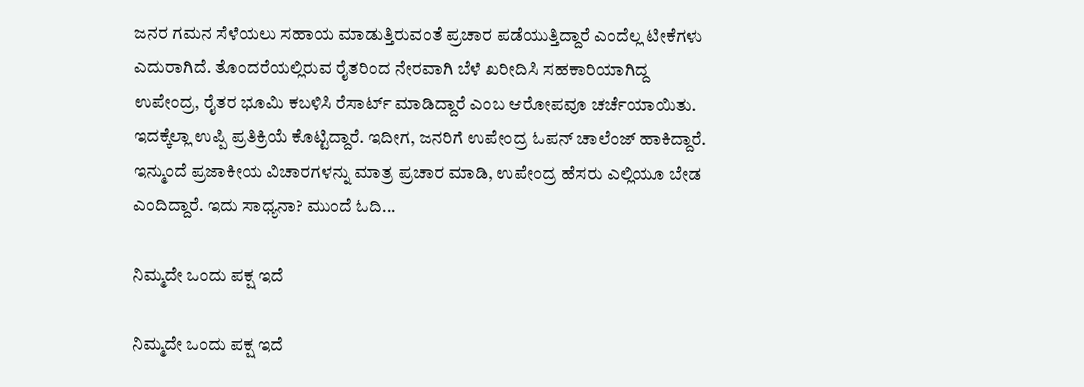ಜನರ ಗಮನ ಸೆಳೆಯಲು ಸಹಾಯ ಮಾಡುತ್ತಿರುವಂತೆ ಪ್ರಚಾರ ಪಡೆಯುತ್ತಿದ್ದಾರೆ ಎಂದೆಲ್ಲ ಟೀಕೆಗಳು ಎದುರಾಗಿದೆ. ತೊಂದರೆಯಲ್ಲಿರುವ ರೈತರಿಂದ ನೇರವಾಗಿ ಬೆಳೆ ಖರೀದಿಸಿ ಸಹಕಾರಿಯಾಗಿದ್ದ ಉಪೇಂದ್ರ, ರೈತರ ಭೂಮಿ ಕಬಳಿಸಿ ರೆಸಾರ್ಟ್ ಮಾಡಿದ್ದಾರೆ ಎಂಬ ಆರೋಪವೂ ಚರ್ಚೆಯಾಯಿತು. ಇದಕ್ಕೆಲ್ಲಾ ಉಪ್ಪಿ ಪ್ರತಿಕ್ರಿಯೆ ಕೊಟ್ಟಿದ್ದಾರೆ. ಇದೀಗ, ಜನರಿಗೆ ಉಪೇಂದ್ರ ಓಪನ್ ಚಾಲೆಂಜ್ ಹಾಕಿದ್ದಾರೆ. ಇನ್ಮುಂದೆ ಪ್ರಜಾಕೀಯ ವಿಚಾರಗಳನ್ನು ಮಾತ್ರ ಪ್ರಚಾರ ಮಾಡಿ, ಉಪೇಂದ್ರ ಹೆಸರು ಎಲ್ಲಿಯೂ ಬೇಡ ಎಂದಿದ್ದಾರೆ. ಇದು ಸಾಧ್ಯನಾ? ಮುಂದೆ ಓದಿ...

ನಿಮ್ಮದೇ ಒಂದು ಪಕ್ಷ ಇದೆ

ನಿಮ್ಮದೇ ಒಂದು ಪಕ್ಷ ಇದೆ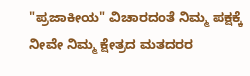"ಪ್ರಜಾಕೀಯ" ವಿಚಾರದಂತೆ ನಿಮ್ಮ ಪಕ್ಷಕ್ಕೆ ನೀವೇ ನಿಮ್ಮ ಕ್ಷೇತ್ರದ ಮತದರರ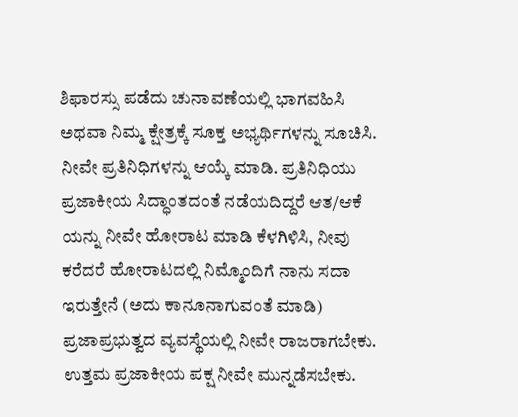ಶಿಫಾರಸ್ಸು ಪಡೆದು ಚುನಾವಣೆಯಲ್ಲಿ ಭಾಗವಹಿಸಿ ಅಥವಾ ನಿಮ್ಮ ಕ್ಷೇತ್ರಕ್ಕೆ ಸೂಕ್ತ ಅಭ್ಯರ್ಥಿಗಳನ್ನು ಸೂಚಿಸಿ. ನೀವೇ ಪ್ರತಿನಿಧಿಗಳನ್ನು ಆಯ್ಕೆ ಮಾಡಿ. ಪ್ರತಿನಿಧಿಯು ಪ್ರಜಾಕೀಯ ಸಿದ್ಧಾಂತದಂತೆ ನಡೆಯದಿದ್ದರೆ ಆತ/ಆಕೆ ಯನ್ನು ನೀವೇ ಹೋರಾಟ ಮಾಡಿ ಕೆಳಗಿಳಿಸಿ, ನೀವು ಕರೆದರೆ ಹೋರಾಟದಲ್ಲಿ ನಿಮ್ಮೊಂದಿಗೆ ನಾನು ಸದಾ ಇರುತ್ತೇನೆ (ಅದು ಕಾನೂನಾಗುವಂತೆ ಮಾಡಿ) ಪ್ರಜಾಪ್ರಭುತ್ವದ ವ್ಯವಸ್ಥೆಯಲ್ಲಿ ನೀವೇ ರಾಜರಾಗಬೇಕು. ಉತ್ತಮ ಪ್ರಜಾಕೀಯ ಪಕ್ಷ ನೀವೇ ಮುನ್ನಡೆಸಬೇಕು.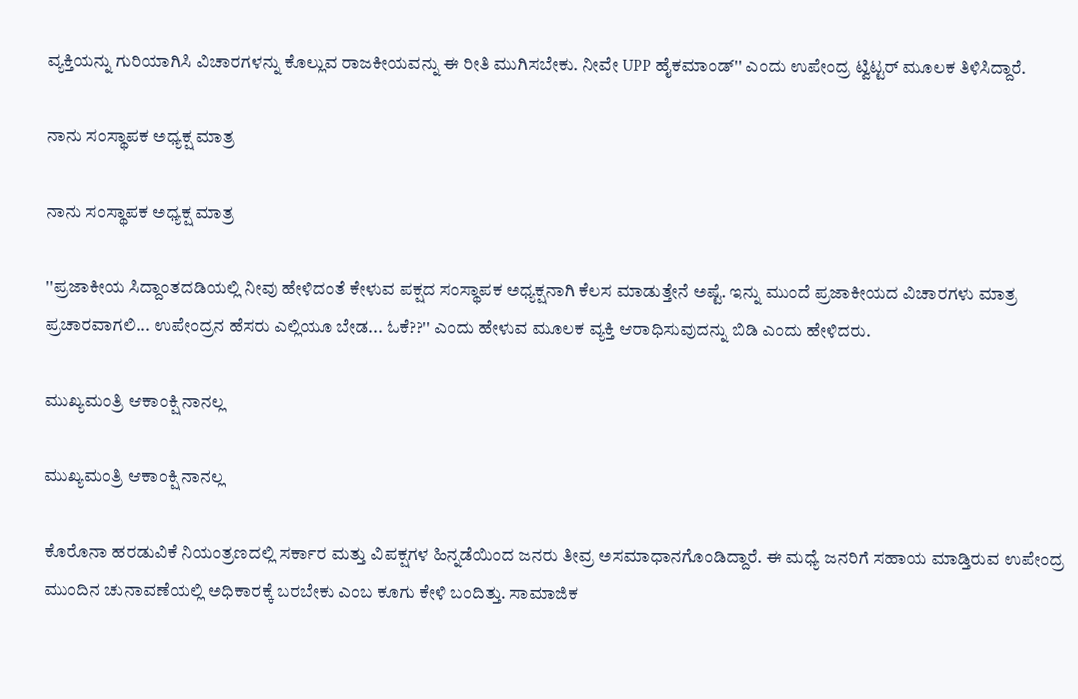ವ್ಯಕ್ತಿಯನ್ನು ಗುರಿಯಾಗಿಸಿ ವಿಚಾರಗಳನ್ನು ಕೊಲ್ಲುವ ರಾಜಕೀಯವನ್ನು ಈ ರೀತಿ ಮುಗಿಸಬೇಕು. ನೀವೇ UPP ಹೈಕಮಾಂಡ್'' ಎಂದು ಉಪೇಂದ್ರ ಟ್ವಿಟ್ಟರ್ ಮೂಲಕ ತಿಳಿಸಿದ್ದಾರೆ.

ನಾನು ಸಂಸ್ಥಾಪಕ ಅಧ್ಯಕ್ಷ ಮಾತ್ರ

ನಾನು ಸಂಸ್ಥಾಪಕ ಅಧ್ಯಕ್ಷ ಮಾತ್ರ

''ಪ್ರಜಾಕೀಯ ಸಿದ್ದಾಂತದಡಿಯಲ್ಲಿ ನೀವು ಹೇಳಿದಂತೆ ಕೇಳುವ ಪಕ್ಷದ ಸಂಸ್ಥಾಪಕ ಅಧ್ಯಕ್ಷನಾಗಿ ಕೆಲಸ ಮಾಡುತ್ತೇನೆ ಅಷ್ಟೆ. ಇನ್ನು ಮುಂದೆ ಪ್ರಜಾಕೀಯದ ವಿಚಾರಗಳು ಮಾತ್ರ ಪ್ರಚಾರವಾಗಲಿ... ಉಪೇಂದ್ರನ ಹೆಸರು ಎಲ್ಲಿಯೂ ಬೇಡ... ಓಕೆ??'' ಎಂದು ಹೇಳುವ ಮೂಲಕ ವ್ಯಕ್ತಿ ಆರಾಧಿಸುವುದನ್ನು ಬಿಡಿ ಎಂದು ಹೇಳಿದರು.

ಮುಖ್ಯಮಂತ್ರಿ ಆಕಾಂಕ್ಷಿ ನಾನಲ್ಲ

ಮುಖ್ಯಮಂತ್ರಿ ಆಕಾಂಕ್ಷಿ ನಾನಲ್ಲ

ಕೊರೊನಾ ಹರಡುವಿಕೆ ನಿಯಂತ್ರಣದಲ್ಲಿ ಸರ್ಕಾರ ಮತ್ತು ವಿಪಕ್ಷಗಳ ಹಿನ್ನಡೆಯಿಂದ ಜನರು ತೀವ್ರ ಅಸಮಾಧಾನಗೊಂಡಿದ್ದಾರೆ. ಈ ಮಧ್ಯೆ ಜನರಿಗೆ ಸಹಾಯ ಮಾಡ್ತಿರುವ ಉಪೇಂದ್ರ ಮುಂದಿನ ಚುನಾವಣೆಯಲ್ಲಿ ಅಧಿಕಾರಕ್ಕೆ ಬರಬೇಕು ಎಂಬ ಕೂಗು ಕೇಳಿ ಬಂದಿತ್ತು. ಸಾಮಾಜಿಕ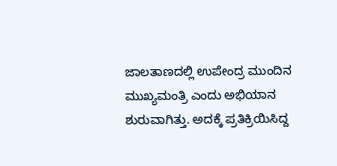ಜಾಲತಾಣದಲ್ಲಿ ಉಪೇಂದ್ರ ಮುಂದಿನ ಮುಖ್ಯಮಂತ್ರಿ ಎಂದು ಅಭಿಯಾನ ಶುರುವಾಗಿತ್ತು. ಅದಕ್ಕೆ ಪ್ರತಿಕ್ರಿಯಿಸಿದ್ದ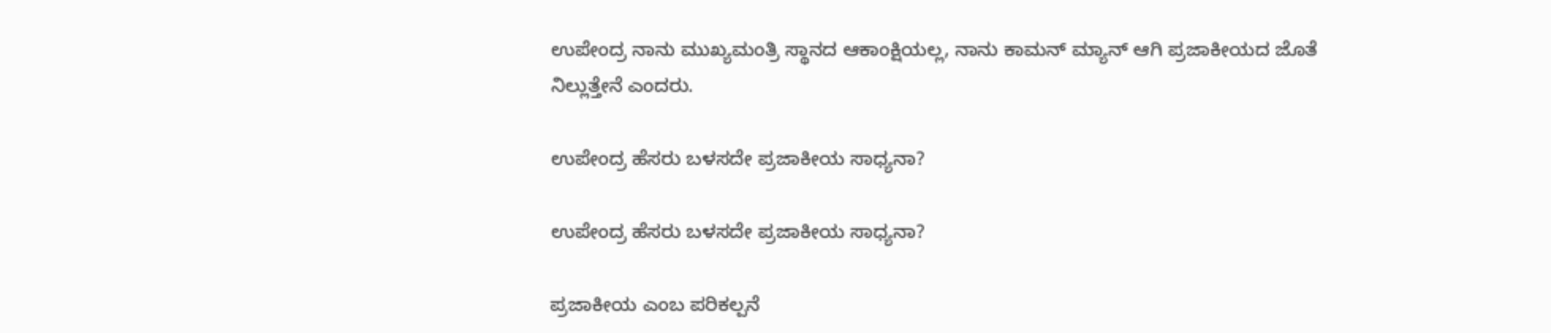ಉಪೇಂದ್ರ ನಾನು ಮುಖ್ಯಮಂತ್ರಿ ಸ್ಥಾನದ ಆಕಾಂಕ್ಷಿಯಲ್ಲ, ನಾನು ಕಾಮನ್ ಮ್ಯಾನ್‌ ಆಗಿ ಪ್ರಜಾಕೀಯದ ಜೊತೆ ನಿಲ್ಲುತ್ತೇನೆ ಎಂದರು.

ಉಪೇಂದ್ರ ಹೆಸರು ಬಳಸದೇ ಪ್ರಜಾಕೀಯ ಸಾಧ್ಯನಾ?

ಉಪೇಂದ್ರ ಹೆಸರು ಬಳಸದೇ ಪ್ರಜಾಕೀಯ ಸಾಧ್ಯನಾ?

ಪ್ರಜಾಕೀಯ ಎಂಬ ಪರಿಕಲ್ಪನೆ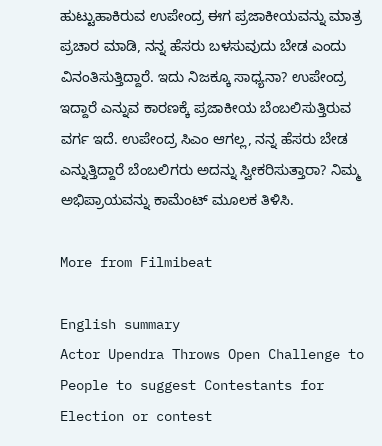ಹುಟ್ಟುಹಾಕಿರುವ ಉಪೇಂದ್ರ ಈಗ ಪ್ರಜಾಕೀಯವನ್ನು ಮಾತ್ರ ಪ್ರಚಾರ ಮಾಡಿ, ನನ್ನ ಹೆಸರು ಬಳಸುವುದು ಬೇಡ ಎಂದು ವಿನಂತಿಸುತ್ತಿದ್ದಾರೆ. ಇದು ನಿಜಕ್ಕೂ ಸಾಧ್ಯನಾ? ಉಪೇಂದ್ರ ಇದ್ದಾರೆ ಎನ್ನುವ ಕಾರಣಕ್ಕೆ ಪ್ರಜಾಕೀಯ ಬೆಂಬಲಿಸುತ್ತಿರುವ ವರ್ಗ ಇದೆ. ಉಪೇಂದ್ರ ಸಿಎಂ ಆಗಲ್ಲ, ನನ್ನ ಹೆಸರು ಬೇಡ ಎನ್ನುತ್ತಿದ್ದಾರೆ ಬೆಂಬಲಿಗರು ಅದನ್ನು ಸ್ವೀಕರಿಸುತ್ತಾರಾ? ನಿಮ್ಮ ಅಭಿಪ್ರಾಯವನ್ನು ಕಾಮೆಂಟ್ ಮೂಲಕ ತಿಳಿಸಿ.

More from Filmibeat

English summary
Actor Upendra Throws Open Challenge to People to suggest Contestants for Election or contest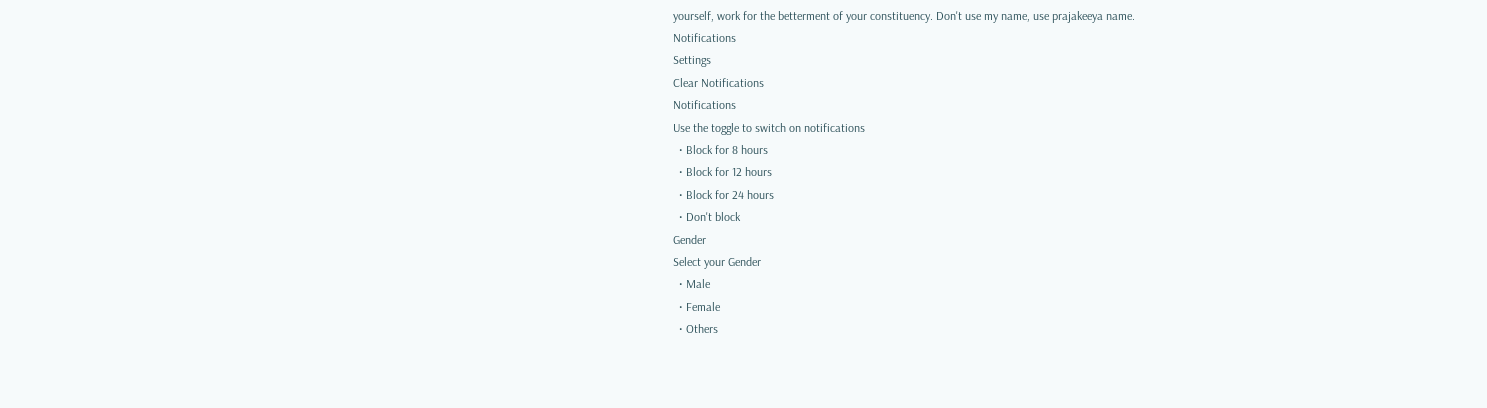yourself, work for the betterment of your constituency. Don't use my name, use prajakeeya name.
Notifications
Settings
Clear Notifications
Notifications
Use the toggle to switch on notifications
  • Block for 8 hours
  • Block for 12 hours
  • Block for 24 hours
  • Don't block
Gender
Select your Gender
  • Male
  • Female
  • Others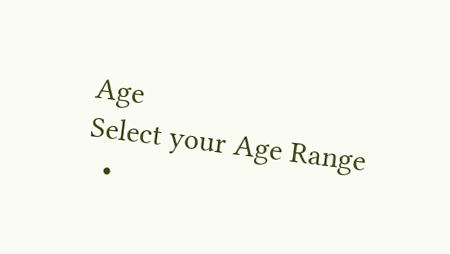Age
Select your Age Range
  •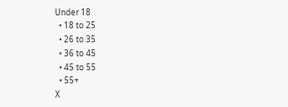Under 18
  • 18 to 25
  • 26 to 35
  • 36 to 45
  • 45 to 55
  • 55+
X